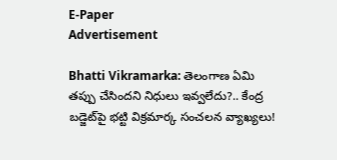E-Paper
Advertisement

Bhatti Vikramarka: తెలంగాణ ఏమి తప్పు చేసిందని నిధులు ఇవ్వలేదు?.. కేంద్ర బడ్జెట్‌పై భట్టి విక్రమార్క సంచలన వ్యాఖ్యలు!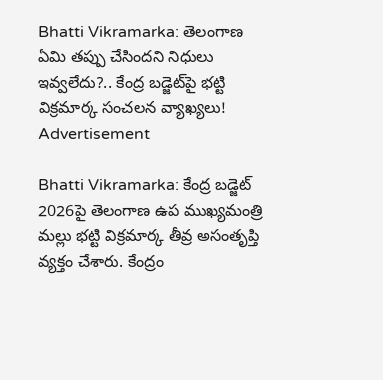Bhatti Vikramarka: తెలంగాణ ఏమి తప్పు చేసిందని నిధులు ఇవ్వలేదు?.. కేంద్ర బడ్జెట్‌పై భట్టి విక్రమార్క సంచలన వ్యాఖ్యలు!
Advertisement

Bhatti Vikramarka: కేంద్ర బడ్జెట్ 2026పై తెలంగాణ ఉప ముఖ్యమంత్రి మల్లు భట్టి విక్రమార్క తీవ్ర అసంతృప్తి వ్యక్తం చేశారు. కేంద్రం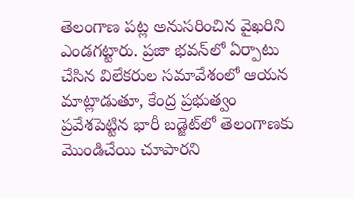తెలంగాణ పట్ల అనుసరించిన వైఖరిని ఎండగట్టారు. ప్రజా భవన్‌లో ఏర్పాటు చేసిన విలేకరుల సమావేశంలో ఆయన మాట్లాడుతూ, కేంద్ర ప్రభుత్వం ప్రవేశపెట్టిన భారీ బడ్జెట్‌లో తెలంగాణకు మొండిచేయి చూపారని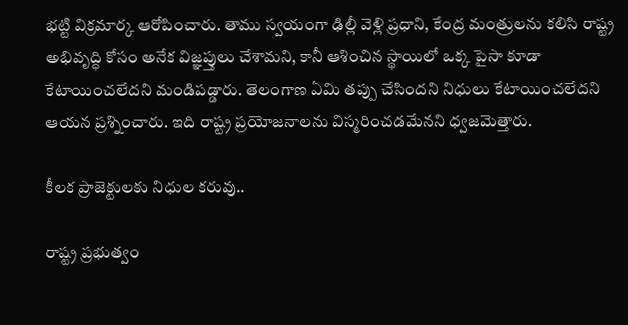భట్టి విక్రమార్క ఆరోపించారు. తాము స్వయంగా ఢిల్లీ వెళ్లి ప్రధాని, కేంద్ర మంత్రులను కలిసి రాష్ట్ర అభివృద్ధి కోసం అనేక విజ్ఞప్తులు చేశామని, కానీ ఆశించిన స్థాయిలో ఒక్క పైసా కూడా కేటాయించలేదని మండిపడ్డారు. తెలంగాణ ఏమి తప్పు చేసిందని నిధులు కేటాయించలేదని ఆయన ప్రశ్నించారు. ఇది రాష్ట్ర ప్రయోజనాలను విస్మరించడమేనని ధ్వజమెత్తారు.

కీలక ప్రాజెక్టులకు నిధుల కరువు..

రాష్ట్ర ప్రభుత్వం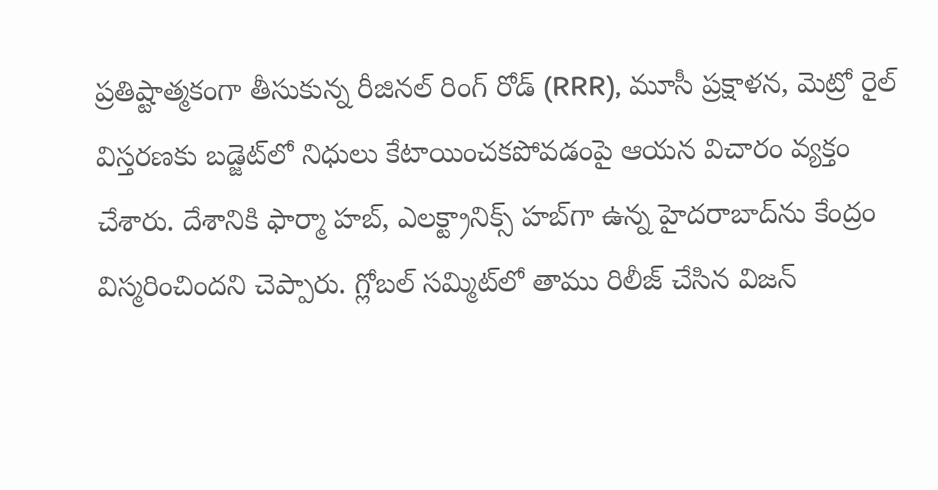ప్రతిష్టాత్మకంగా తీసుకున్న రీజినల్ రింగ్ రోడ్ (RRR), మూసీ ప్రక్షాళన, మెట్రో రైల్ విస్తరణకు బడ్జెట్‌లో నిధులు కేటాయించకపోవడంపై ఆయన విచారం వ్యక్తం చేశారు. దేశానికి ఫార్మా హబ్, ఎలక్ట్రానిక్స్ హబ్‌గా ఉన్న హైదరాబాద్‌ను కేంద్రం విస్మరించిందని చెప్పారు. గ్లోబల్ సమ్మిట్‌లో తాము రిలీజ్ చేసిన విజన్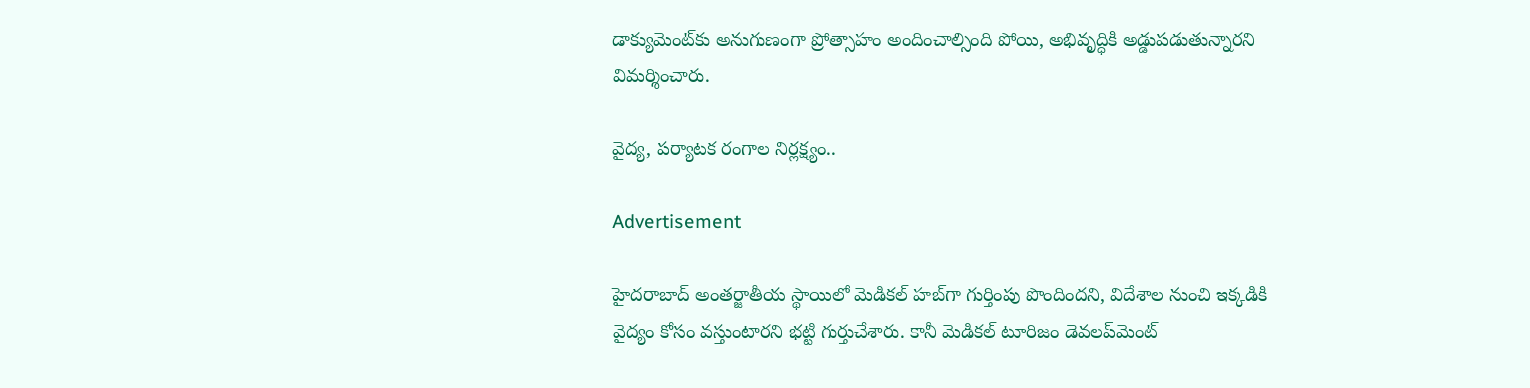డాక్యుమెంట్‌కు అనుగుణంగా ప్రోత్సాహం అందించాల్సింది పోయి, అభివృద్ధికి అడ్డుపడుతున్నారని విమర్శించారు.

వైద్య, పర్యాటక రంగాల నిర్లక్ష్యం..

Advertisement

హైదరాబాద్ అంతర్జాతీయ స్థాయిలో మెడికల్ హబ్‌గా గుర్తింపు పొందిందని, విదేశాల నుంచి ఇక్కడికి వైద్యం కోసం వస్తుంటారని భట్టి గుర్తుచేశారు. కానీ మెడికల్ టూరిజం డెవలప్‌మెంట్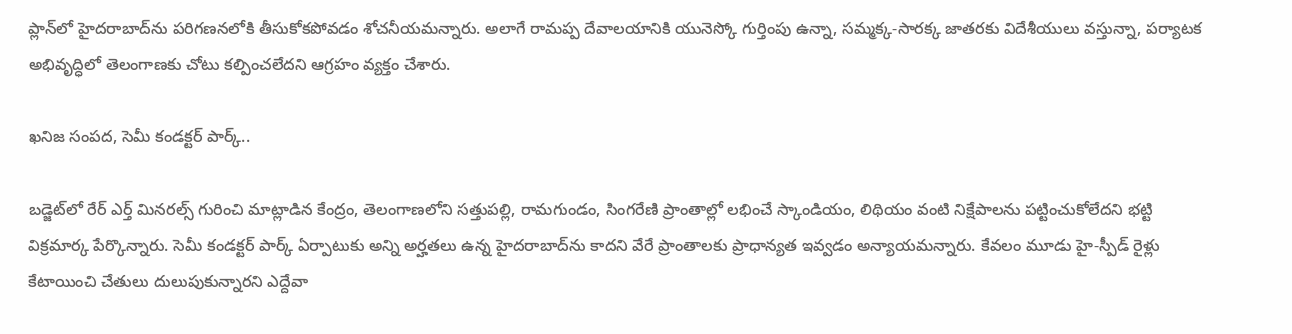ప్లాన్‌లో హైదరాబాద్‌ను పరిగణనలోకి తీసుకోకపోవడం శోచనీయమన్నారు. అలాగే రామప్ప దేవాలయానికి యునెస్కో గుర్తింపు ఉన్నా, సమ్మక్క-సారక్క జాతరకు విదేశీయులు వస్తున్నా, పర్యాటక అభివృద్ధిలో తెలంగాణకు చోటు కల్పించలేదని ఆగ్రహం వ్యక్తం చేశారు.

ఖనిజ సంపద, సెమీ కండక్టర్ పార్క్..

బడ్జెట్‌లో రేర్ ఎర్త్ మినరల్స్ గురించి మాట్లాడిన కేంద్రం, తెలంగాణలోని సత్తుపల్లి, రామగుండం, సింగరేణి ప్రాంతాల్లో లభించే స్కాండియం, లిథియం వంటి నిక్షేపాలను పట్టించుకోలేదని భట్టి విక్రమార్క పేర్కొన్నారు. సెమీ కండక్టర్ పార్క్ ఏర్పాటుకు అన్ని అర్హతలు ఉన్న హైదరాబాద్‌ను కాదని వేరే ప్రాంతాలకు ప్రాధాన్యత ఇవ్వడం అన్యాయమన్నారు. కేవలం మూడు హై-స్పీడ్ రైళ్లు కేటాయించి చేతులు దులుపుకున్నారని ఎద్దేవా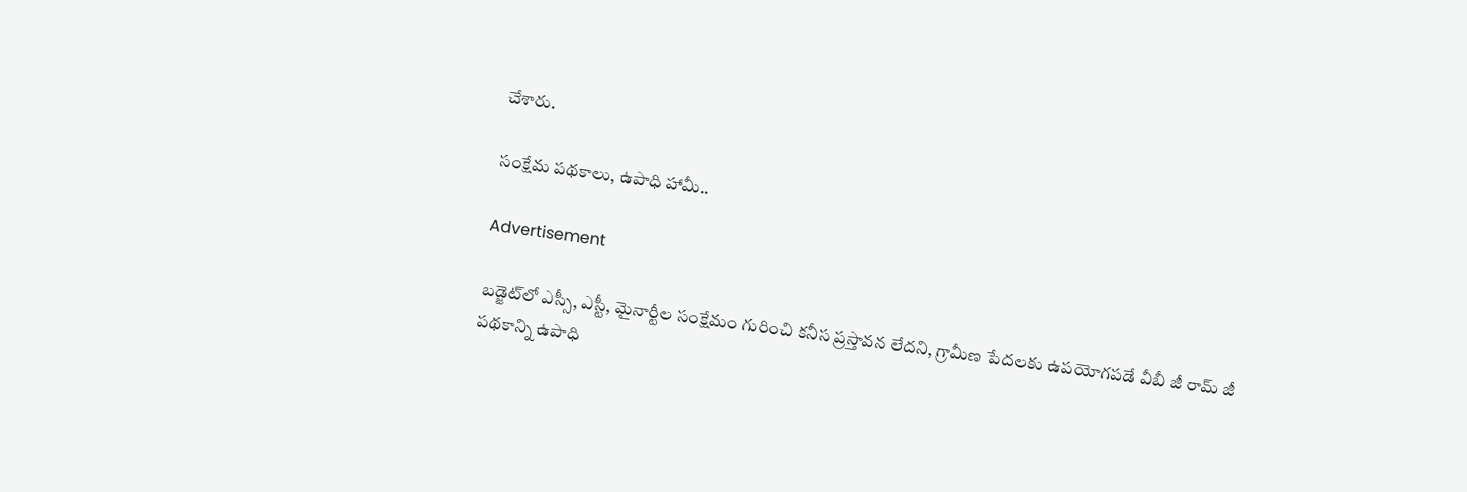చేశారు.

సంక్షేమ పథకాలు, ఉపాధి హామీ..

Advertisement

బడ్జెట్‌లో ఎస్సీ, ఎస్టీ, మైనార్టీల సంక్షేమం గురించి కనీస ప్రస్తావన లేదని, గ్రామీణ పేదలకు ఉపయోగపడే వీబీ జీ రామ్ జీ పథకాన్ని ఉపాధి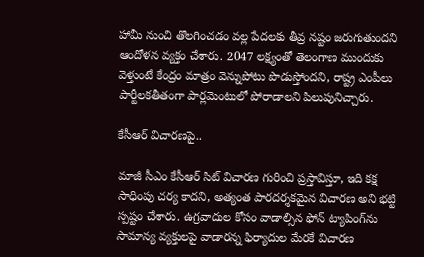హామీ నుంచి తొలగించడం వల్ల పేదలకు తీవ్ర నష్టం జరుగుతుందని ఆందోళన వ్యక్తం చేశారు. 2047 లక్ష్యంతో తెలంగాణ ముందుకు వెళ్తుంటే కేంద్రం మాత్రం వెన్నుపోటు పొడుస్తోందని, రాష్ట్ర ఎంపీలు పార్టీలకతీతంగా పార్లమెంటులో పోరాడాలని పిలుపునిచ్చారు.

కేసీఆర్ విచారణపై..

మాజీ సీఎం కేసీఆర్ సిట్ విచారణ గురించి ప్రస్తావిస్తూ, ఇది కక్ష సాధింపు చర్య కాదని, అత్యంత పారదర్శకమైన విచారణ అని భట్టి స్పష్టం చేశారు. ఉగ్రవాదుల కోసం వాడాల్సిన ఫోన్ ట్యాపింగ్‌ను సామాన్య వ్యక్తులపై వాడారన్న ఫిర్యాదుల మేరకే విచారణ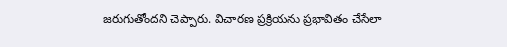జరుగుతోందని చెప్పారు. విచారణ ప్రక్రియను ప్రభావితం చేసేలా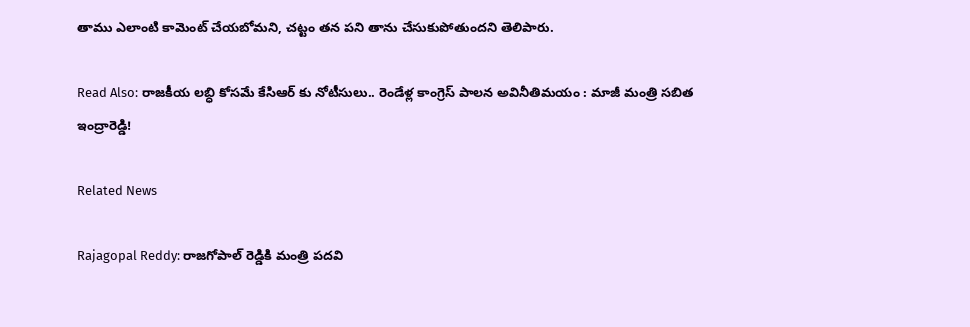తాము ఎలాంటి కామెంట్ చేయబోమని, చట్టం తన పని తాను చేసుకుపోతుందని తెలిపారు.

Read Also: రాజకీయ లబ్ధి కోసమే కేసిఆర్ కు నోటీసులు.. రెండేళ్ల కాంగ్రెస్ పాలన అవినీతిమయం : మాజీ మంత్రి సబిత ఇంద్రారెడ్డి!

Related News

Rajagopal Reddy: రాజగోపాల్ రెడ్డికి మంత్రి పదవి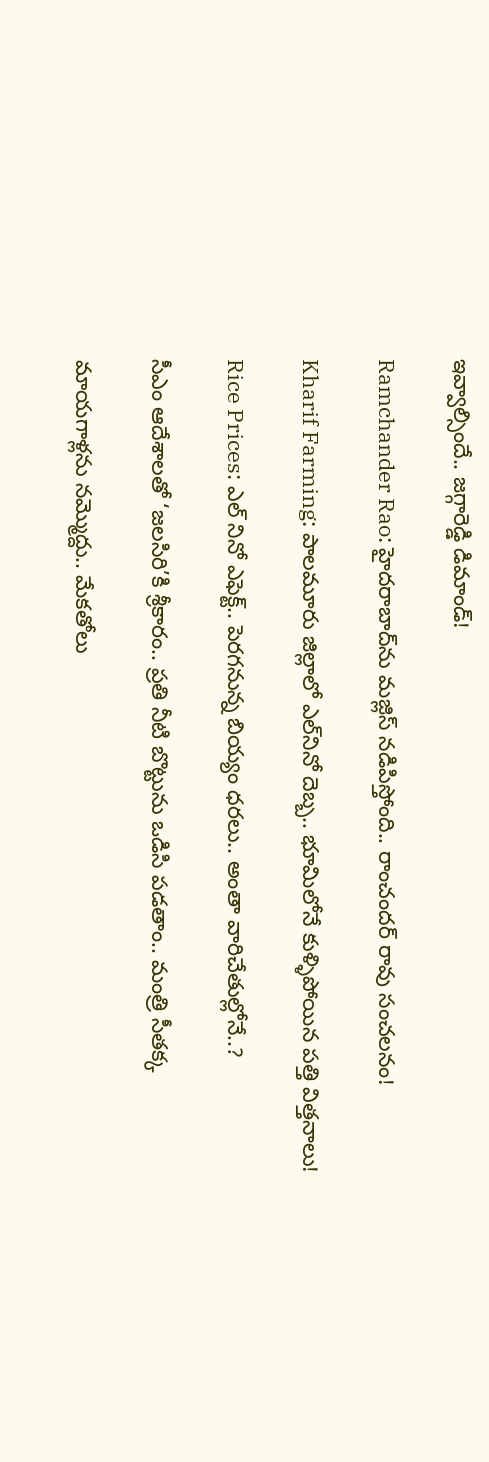ఇవ్వాల్సిందే.. జగ్గారెడ్డి డిమాండ్!

Ramchander Rao: హైదరాబాద్‌ను మజ్లిస్ నడిపిస్తోంది.. రాంచందర్ రావు సంచలనం!

Kharif Farming: పాలమూరు జిల్లాలో ఎల్‌నినో దెబ్బ.. భూమిలోనే కుళ్ళిపోయిన పత్తి విత్తనాలు!

Rice Prices: ఎల్ నినో ఎఫెక్ట్.. పెరగనున్న బియ్యం ధరలు.. అంతా వారిచేతుల్లోనే..?

సీఎం ఆదేశాలతో ‘జలసిరి’కి శ్రీకారం.. ప్రతి నీటి బొట్టును ఒడిసి పడతాం.. మంత్రి సీతక్క

మాయగాళ్లను నమ్మొద్దు.. మేకతోలు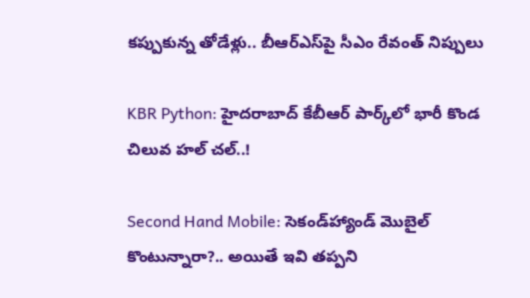కప్పుకున్న తోడేళ్లు.. బీఆర్‌ఎస్‌పై సీఎం రేవంత్ నిప్పులు

KBR Python: హైదరాబాద్ కేబీఆర్ పార్క్‌లో భారీ కొండ చిలువ హల్ చల్..!

Second Hand Mobile: సెకండ్‌హ్యాండ్ మొబైల్ కొంటున్నారా?.. అయితే ఇవి తప్పని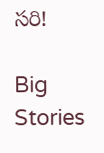సరి!

Big Stories